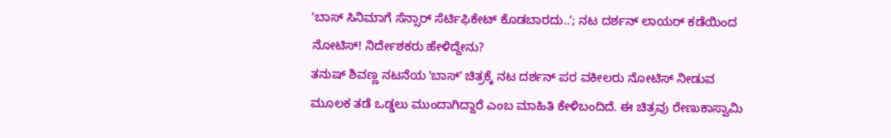ʻಬಾಸ್ ಸಿನಿಮಾಗೆ ಸೆನ್ಸಾರ್ ಸೆರ್ಟಿಫಿಕೇಟ್ ಕೊಡಬಾರದು..ʼ; ನಟ ದರ್ಶನ್ ಲಾಯರ್ ಕಡೆಯಿಂದ ನೋಟಿಸ್! ನಿರ್ದೇಶಕರು ಹೇಳಿದ್ದೇನು?
ತನುಷ್ ಶಿವಣ್ಣ ನಟನೆಯ ʻಬಾಸ್ʼ ಚಿತ್ರಕ್ಕೆ ನಟ ದರ್ಶನ್ ಪರ ವಕೀಲರು ನೋಟಿಸ್ ನೀಡುವ ಮೂಲಕ ತಡೆ ಒಡ್ಡಲು ಮುಂದಾಗಿದ್ದಾರೆ ಎಂಬ ಮಾಹಿತಿ ಕೇಳಿಬಂದಿದೆ. ಈ ಚಿತ್ರವು ರೇಣುಕಾಸ್ವಾಮಿ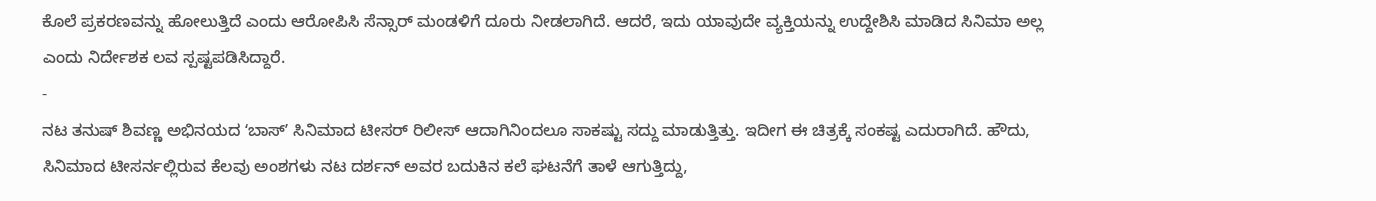ಕೊಲೆ ಪ್ರಕರಣವನ್ನು ಹೋಲುತ್ತಿದೆ ಎಂದು ಆರೋಪಿಸಿ ಸೆನ್ಸಾರ್ ಮಂಡಳಿಗೆ ದೂರು ನೀಡಲಾಗಿದೆ. ಆದರೆ, ಇದು ಯಾವುದೇ ವ್ಯಕ್ತಿಯನ್ನು ಉದ್ದೇಶಿಸಿ ಮಾಡಿದ ಸಿನಿಮಾ ಅಲ್ಲ ಎಂದು ನಿರ್ದೇಶಕ ಲವ ಸ್ಪಷ್ಟಪಡಿಸಿದ್ದಾರೆ.
-
ನಟ ತನುಷ್ ಶಿವಣ್ಣ ಅಭಿನಯದ ʻಬಾಸ್ʼ ಸಿನಿಮಾದ ಟೀಸರ್ ರಿಲೀಸ್ ಆದಾಗಿನಿಂದಲೂ ಸಾಕಷ್ಟು ಸದ್ದು ಮಾಡುತ್ತಿತ್ತು. ಇದೀಗ ಈ ಚಿತ್ರಕ್ಕೆ ಸಂಕಷ್ಟ ಎದುರಾಗಿದೆ. ಹೌದು, ಸಿನಿಮಾದ ಟೀಸರ್ನಲ್ಲಿರುವ ಕೆಲವು ಅಂಶಗಳು ನಟ ದರ್ಶನ್ ಅವರ ಬದುಕಿನ ಕಲೆ ಘಟನೆಗೆ ತಾಳೆ ಆಗುತ್ತಿದ್ದು,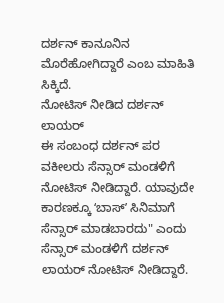ದರ್ಶನ್ ಕಾನೂನಿನ ಮೊರೆಹೋಗಿದ್ದಾರೆ ಎಂಬ ಮಾಹಿತಿ ಸಿಕ್ಕಿದೆ.
ನೋಟಿಸ್ ನೀಡಿದ ದರ್ಶನ್ ಲಾಯರ್
ಈ ಸಂಬಂಧ ದರ್ಶನ್ ಪರ ವಕೀಲರು ಸೆನ್ಸಾರ್ ಮಂಡಳಿಗೆ ನೋಟಿಸ್ ನೀಡಿದ್ದಾರೆ. ಯಾವುದೇ ಕಾರಣಕ್ಕೂ ʻಬಾಸ್ʼ ಸಿನಿಮಾಗೆ ಸೆನ್ಸಾರ್ ಮಾಡಬಾರದು" ಎಂದು ಸೆನ್ಸಾರ್ ಮಂಡಳಿಗೆ ದರ್ಶನ್ ಲಾಯರ್ ನೋಟಿಸ್ ನೀಡಿದ್ದಾರೆ.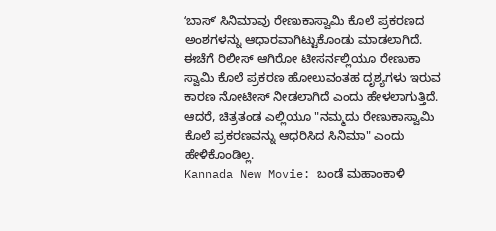ʻಬಾಸ್ʼ ಸಿನಿಮಾವು ರೇಣುಕಾಸ್ವಾಮಿ ಕೊಲೆ ಪ್ರಕರಣದ ಅಂಶಗಳನ್ನು ಆಧಾರವಾಗಿಟ್ಟುಕೊಂಡು ಮಾಡಲಾಗಿದೆ. ಈಚೆಗೆ ರಿಲೀಸ್ ಆಗಿರೋ ಟೀಸರ್ನಲ್ಲಿಯೂ ರೇಣುಕಾ ಸ್ವಾಮಿ ಕೊಲೆ ಪ್ರಕರಣ ಹೋಲುವಂತಹ ದೃಶ್ಯಗಳು ಇರುವ ಕಾರಣ ನೋಟೀಸ್ ನೀಡಲಾಗಿದೆ ಎಂದು ಹೇಳಲಾಗುತ್ತಿದೆ. ಆದರೆ, ಚಿತ್ರತಂಡ ಎಲ್ಲಿಯೂ "ನಮ್ಮದು ರೇಣುಕಾಸ್ವಾಮಿ ಕೊಲೆ ಪ್ರಕರಣವನ್ನು ಆಧರಿಸಿದ ಸಿನಿಮಾ" ಎಂದು ಹೇಳಿಕೊಂಡಿಲ್ಲ.
Kannada New Movie: ಬಂಡೆ ಮಹಾಂಕಾಳಿ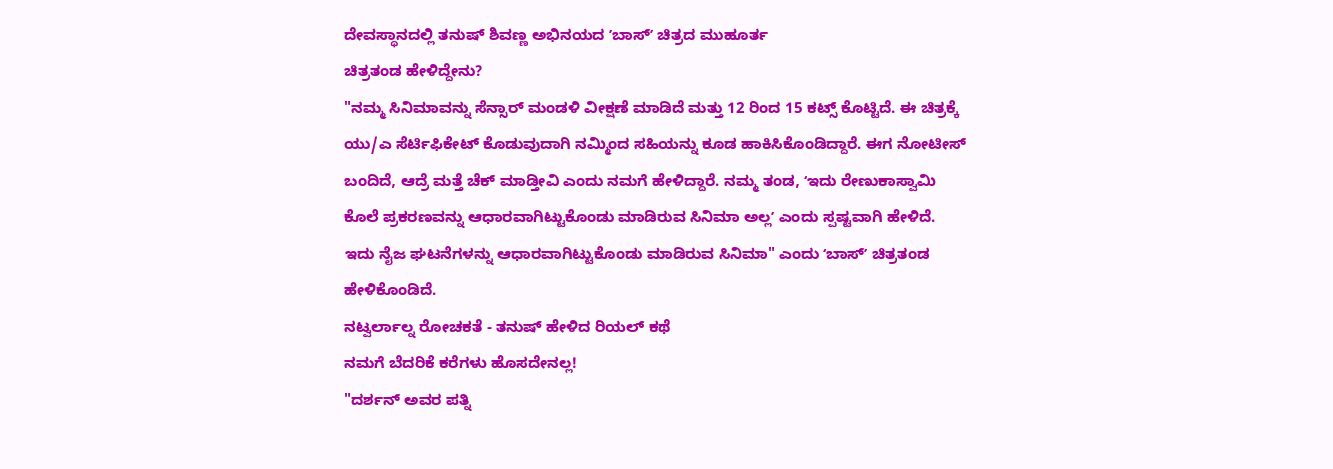ದೇವಸ್ಥಾನದಲ್ಲಿ ತನುಷ್ ಶಿವಣ್ಣ ಅಭಿನಯದ ʼಬಾಸ್ʼ ಚಿತ್ರದ ಮುಹೂರ್ತ
ಚಿತ್ರತಂಡ ಹೇಳಿದ್ದೇನು?
"ನಮ್ಮ ಸಿನಿಮಾವನ್ನು ಸೆನ್ಸಾರ್ ಮಂಡಳಿ ವೀಕ್ಷಣೆ ಮಾಡಿದೆ ಮತ್ತು 12 ರಿಂದ 15 ಕಟ್ಸ್ ಕೊಟ್ಟಿದೆ. ಈ ಚಿತ್ರಕ್ಕೆ ಯು/ಎ ಸೆರ್ಟಿಫಿಕೇಟ್ ಕೊಡುವುದಾಗಿ ನಮ್ಮಿಂದ ಸಹಿಯನ್ನು ಕೂಡ ಹಾಕಿಸಿಕೊಂಡಿದ್ದಾರೆ. ಈಗ ನೋಟೀಸ್ ಬಂದಿದೆ, ಆದ್ರೆ ಮತ್ತೆ ಚೆಕ್ ಮಾಡ್ತೀವಿ ಎಂದು ನಮಗೆ ಹೇಳಿದ್ದಾರೆ. ನಮ್ಮ ತಂಡ, ʻಇದು ರೇಣುಕಾಸ್ವಾಮಿ ಕೊಲೆ ಪ್ರಕರಣವನ್ನು ಆಧಾರವಾಗಿಟ್ಟುಕೊಂಡು ಮಾಡಿರುವ ಸಿನಿಮಾ ಅಲ್ಲʼ ಎಂದು ಸ್ಪಷ್ಟವಾಗಿ ಹೇಳಿದೆ. ಇದು ನೈಜ ಘಟನೆಗಳನ್ನು ಆಧಾರವಾಗಿಟ್ಟುಕೊಂಡು ಮಾಡಿರುವ ಸಿನಿಮಾ" ಎಂದು ʻಬಾಸ್ʼ ಚಿತ್ರತಂಡ ಹೇಳಿಕೊಂಡಿದೆ.
ನಟ್ವರ್ಲಾಲ್ನ ರೋಚಕತೆ - ತನುಷ್ ಹೇಳಿದ ರಿಯಲ್ ಕಥೆ
ನಮಗೆ ಬೆದರಿಕೆ ಕರೆಗಳು ಹೊಸದೇನಲ್ಲ!
"ದರ್ಶನ್ ಅವರ ಪತ್ನಿ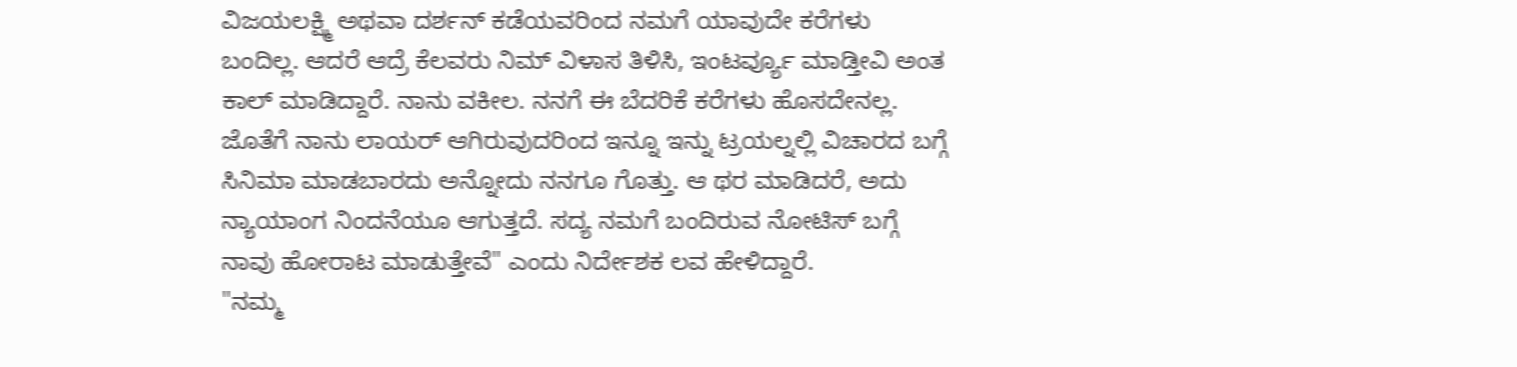ವಿಜಯಲಕ್ಷ್ಮಿ ಅಥವಾ ದರ್ಶನ್ ಕಡೆಯವರಿಂದ ನಮಗೆ ಯಾವುದೇ ಕರೆಗಳು ಬಂದಿಲ್ಲ. ಆದರೆ ಆದ್ರೆ ಕೆಲವರು ನಿಮ್ ವಿಳಾಸ ತಿಳಿಸಿ, ಇಂಟರ್ವ್ಯೂ ಮಾಡ್ತೀವಿ ಅಂತ ಕಾಲ್ ಮಾಡಿದ್ದಾರೆ. ನಾನು ವಕೀಲ. ನನಗೆ ಈ ಬೆದರಿಕೆ ಕರೆಗಳು ಹೊಸದೇನಲ್ಲ. ಜೊತೆಗೆ ನಾನು ಲಾಯರ್ ಆಗಿರುವುದರಿಂದ ಇನ್ನೂ ಇನ್ನು ಟ್ರಯಲ್ನಲ್ಲಿ ವಿಚಾರದ ಬಗ್ಗೆ ಸಿನಿಮಾ ಮಾಡಬಾರದು ಅನ್ನೋದು ನನಗೂ ಗೊತ್ತು. ಆ ಥರ ಮಾಡಿದರೆ, ಅದು ನ್ಯಾಯಾಂಗ ನಿಂದನೆಯೂ ಆಗುತ್ತದೆ. ಸದ್ಯ ನಮಗೆ ಬಂದಿರುವ ನೋಟಿಸ್ ಬಗ್ಗೆ ನಾವು ಹೋರಾಟ ಮಾಡುತ್ತೇವೆ" ಎಂದು ನಿರ್ದೇಶಕ ಲವ ಹೇಳಿದ್ದಾರೆ.
"ನಮ್ಮ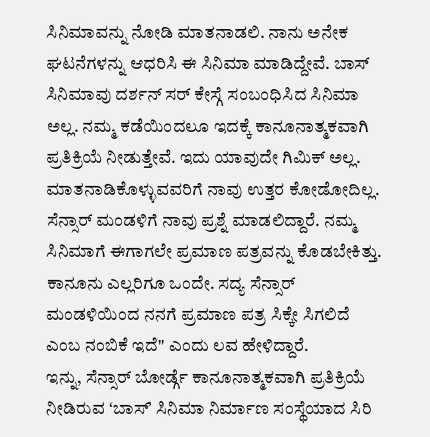ಸಿನಿಮಾವನ್ನು ನೋಡಿ ಮಾತನಾಡಲಿ. ನಾನು ಅನೇಕ ಘಟನೆಗಳನ್ನು ಆಧರಿಸಿ ಈ ಸಿನಿಮಾ ಮಾಡಿದ್ದೇವೆ. ಬಾಸ್ ಸಿನಿಮಾವು ದರ್ಶನ್ ಸರ್ ಕೇಸ್ಗೆ ಸಂಬಂಧಿಸಿದ ಸಿನಿಮಾ ಅಲ್ಲ. ನಮ್ಮ ಕಡೆಯಿಂದಲೂ ಇದಕ್ಕೆ ಕಾನೂನಾತ್ಮಕವಾಗಿ ಪ್ರತಿಕ್ರಿಯೆ ನೀಡುತ್ತೇವೆ. ಇದು ಯಾವುದೇ ಗಿಮಿಕ್ ಅಲ್ಲ. ಮಾತನಾಡಿಕೊಳ್ಳುವವರಿಗೆ ನಾವು ಉತ್ತರ ಕೋಡೋದಿಲ್ಲ. ಸೆನ್ಸಾರ್ ಮಂಡಳಿಗೆ ನಾವು ಪ್ರಶ್ನೆ ಮಾಡಲಿದ್ದಾರೆ. ನಮ್ಮ ಸಿನಿಮಾಗೆ ಈಗಾಗಲೇ ಪ್ರಮಾಣ ಪತ್ರವನ್ನು ಕೊಡಬೇಕಿತ್ತು. ಕಾನೂನು ಎಲ್ಲರಿಗೂ ಒಂದೇ. ಸದ್ಯ ಸೆನ್ಸಾರ್ ಮಂಡಳಿಯಿಂದ ನನಗೆ ಪ್ರಮಾಣ ಪತ್ರ ಸಿಕ್ಕೇ ಸಿಗಲಿದೆ ಎಂಬ ನಂಬಿಕೆ ಇದೆ" ಎಂದು ಲವ ಹೇಳಿದ್ದಾರೆ.
ಇನ್ನು, ಸೆನ್ಸಾರ್ ಬೋರ್ಡ್ಗೆ ಕಾನೂನಾತ್ಮಕವಾಗಿ ಪ್ರತಿಕ್ರಿಯೆ ನೀಡಿರುವ ʻಬಾಸ್ʼ ಸಿನಿಮಾ ನಿರ್ಮಾಣ ಸಂಸ್ಥೆಯಾದ ಸಿರಿ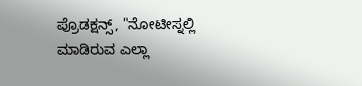ಪ್ರೊಡಕ್ಷನ್ಸ್, "ನೋಟೀಸ್ನಲ್ಲಿ ಮಾಡಿರುವ ಎಲ್ಲಾ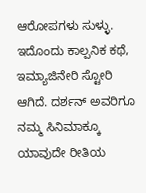ಆರೋಪಗಳು ಸುಳ್ಳು. ಇದೊಂದು ಕಾಲ್ಪನಿಕ ಕಥೆ, ಇಮ್ಯಾಜಿನೇರಿ ಸ್ಟೋರಿ ಆಗಿದೆ. ದರ್ಶನ್ ಅವರಿಗೂ ನಮ್ಮ ಸಿನಿಮಾಕ್ಕೂ ಯಾವುದೇ ರೀತಿಯ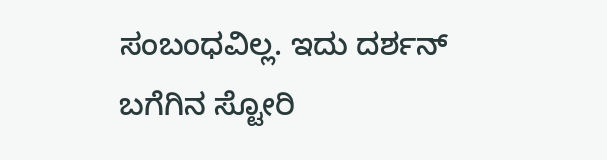ಸಂಬಂಧವಿಲ್ಲ. ಇದು ದರ್ಶನ್ ಬಗೆಗಿನ ಸ್ಟೋರಿ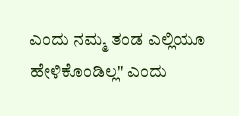ಎಂದು ನಮ್ಮ ತಂಡ ಎಲ್ಲಿಯೂ ಹೇಳಿಕೊಂಡಿಲ್ಲ" ಎಂದು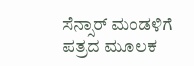ಸೆನ್ಸಾರ್ ಮಂಡಳಿಗೆ ಪತ್ರದ ಮೂಲಕ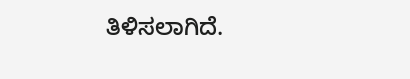ತಿಳಿಸಲಾಗಿದೆ.